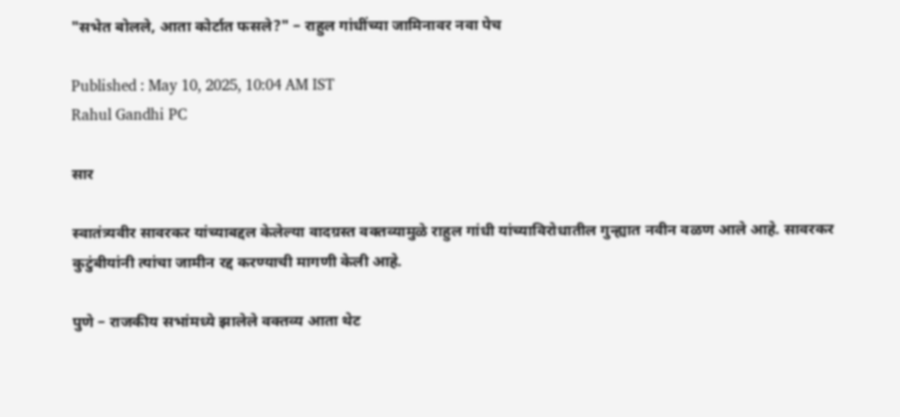"सभेत बोलले, आता कोर्टात फसले?" – राहुल गांधींच्या जामिनावर नवा पेच

Published : May 10, 2025, 10:04 AM IST
Rahul Gandhi PC

सार

स्वातंत्र्यवीर सावरकर यांच्याबद्दल केलेल्या वादग्रस्त वक्तव्यामुळे राहुल गांधी यांच्याविरोधातील गुन्ह्यात नवीन वळण आले आहे. सावरकर कुटुंबीयांनी त्यांचा जामीन रद्द करण्याची मागणी केली आहे.

पुणे – राजकीय सभांमध्ये झालेले वक्तव्य आता थेट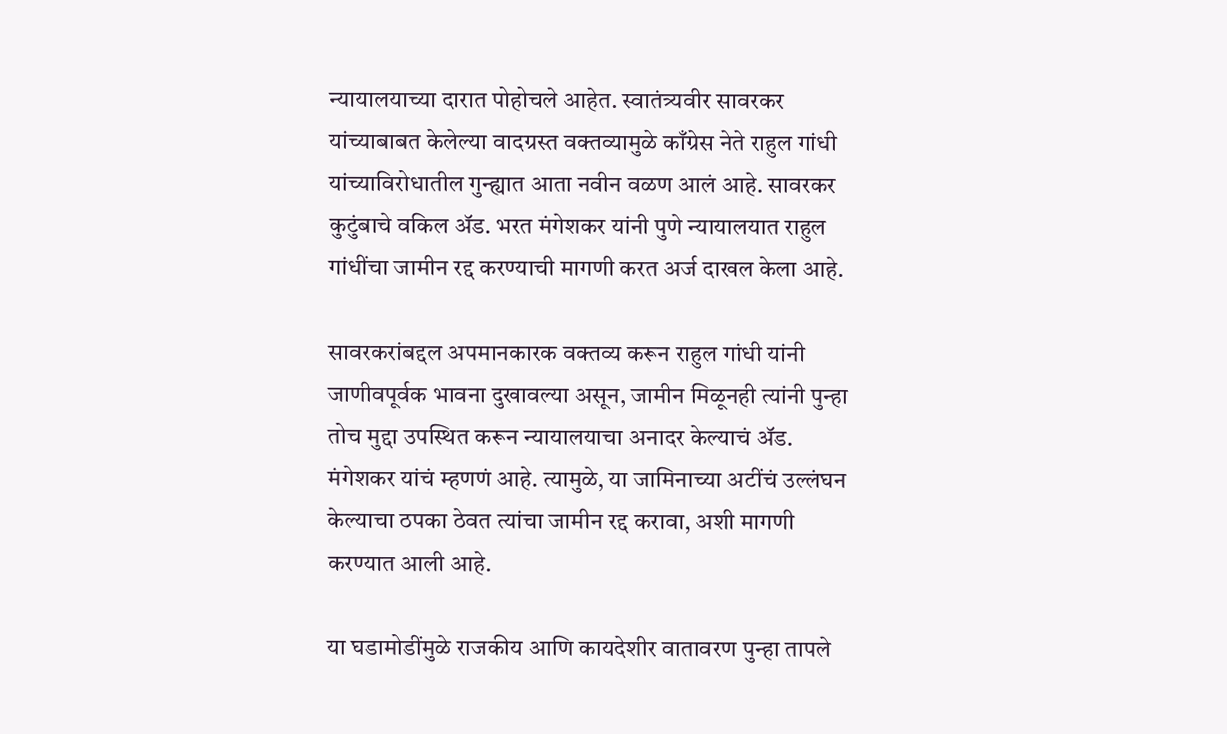न्यायालयाच्या दारात पोहोचले आहेत. स्वातंत्र्यवीर सावरकर यांच्याबाबत केलेल्या वादग्रस्त वक्तव्यामुळे काँग्रेस नेते राहुल गांधी यांच्याविरोधातील गुन्ह्यात आता नवीन वळण आलं आहे. सावरकर कुटुंबाचे वकिल अ‍ॅड. भरत मंगेशकर यांनी पुणे न्यायालयात राहुल गांधींचा जामीन रद्द करण्याची मागणी करत अर्ज दाखल केला आहे.

सावरकरांबद्दल अपमानकारक वक्तव्य करून राहुल गांधी यांनी जाणीवपूर्वक भावना दुखावल्या असून, जामीन मिळूनही त्यांनी पुन्हा तोच मुद्दा उपस्थित करून न्यायालयाचा अनादर केल्याचं अ‍ॅड. मंगेशकर यांचं म्हणणं आहे. त्यामुळे, या जामिनाच्या अटींचं उल्लंघन केल्याचा ठपका ठेवत त्यांचा जामीन रद्द करावा, अशी मागणी करण्यात आली आहे.

या घडामोडींमुळे राजकीय आणि कायदेशीर वातावरण पुन्हा तापले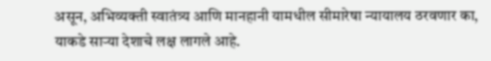असून, अभिव्यक्ती स्वातंत्र्य आणि मानहानी यामधील सीमारेषा न्यायालय ठरवणार का, याकडे साऱ्या देशाचे लक्ष लागले आहे.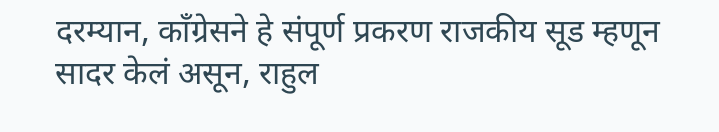दरम्यान, काँग्रेसने हे संपूर्ण प्रकरण राजकीय सूड म्हणून सादर केलं असून, राहुल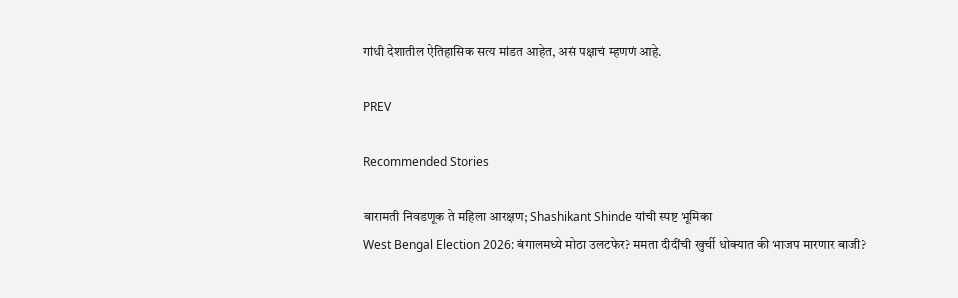गांधी देशातील ऐतिहासिक सत्य मांडत आहेत, असं पक्षाचं म्हणणं आहे.

PREV

Recommended Stories

बारामती निवडणूक ते महिला आरक्षण; Shashikant Shinde यांची स्पष्ट भूमिका
West Bengal Election 2026: बंगालमध्ये मोठा उलटफेर? ममता दीदींची खुर्ची धोक्यात की भाजप मारणार बाजी?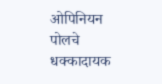ओपिनियन पोलचे धक्कादायक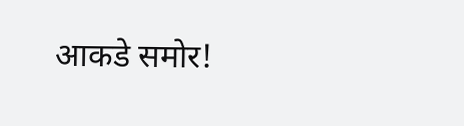आकडे समोर!